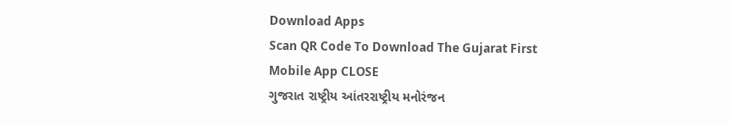Download Apps
Scan QR Code To Download The Gujarat First Mobile App CLOSE
ગુજરાત રાષ્ટ્રીય આંતરરાષ્ટ્રીય મનોરંજન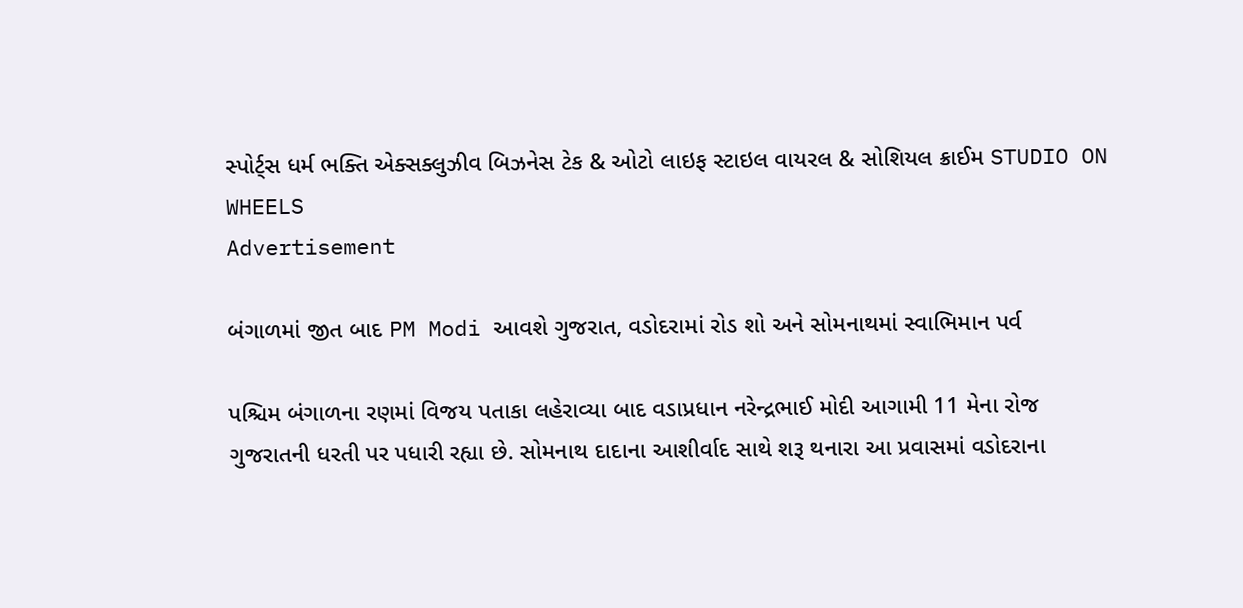સ્પોર્ટ્સ ધર્મ ભક્તિ એક્સક્લુઝીવ બિઝનેસ ટેક & ઓટો લાઇફ સ્ટાઇલ વાયરલ & સોશિયલ ક્રાઈમ STUDIO ON WHEELS
Advertisement

બંગાળમાં જીત બાદ PM Modi આવશે ગુજરાત, વડોદરામાં રોડ શો અને સોમનાથમાં સ્વાભિમાન પર્વ

પશ્ચિમ બંગાળના રણમાં વિજય પતાકા લહેરાવ્યા બાદ વડાપ્રધાન નરેન્દ્રભાઈ મોદી આગામી 11 મેના રોજ ગુજરાતની ધરતી પર પધારી રહ્યા છે. સોમનાથ દાદાના આશીર્વાદ સાથે શરૂ થનારા આ પ્રવાસમાં વડોદરાના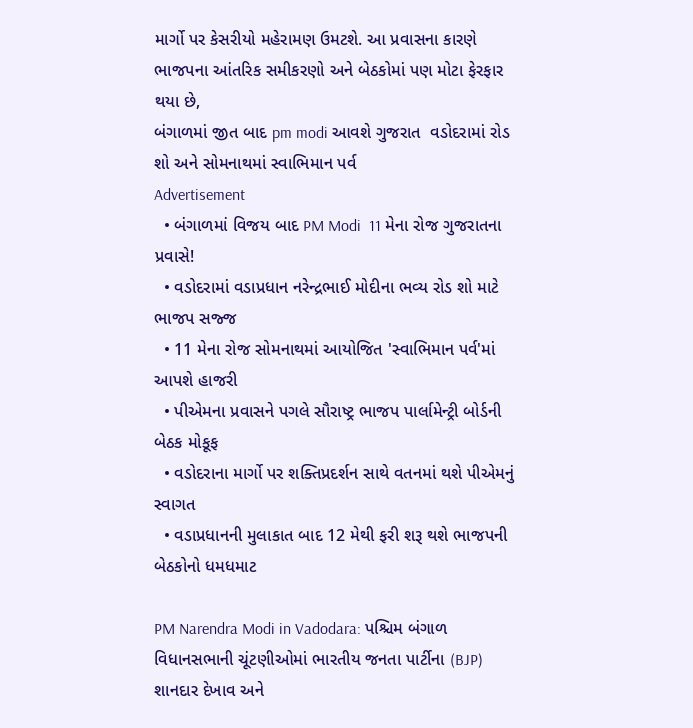માર્ગો પર કેસરીયો મહેરામણ ઉમટશે. આ પ્રવાસના કારણે ભાજપના આંતરિક સમીકરણો અને બેઠકોમાં પણ મોટા ફેરફાર થયા છે,
બંગાળમાં જીત બાદ pm modi આવશે ગુજરાત  વડોદરામાં રોડ શો અને સોમનાથમાં સ્વાભિમાન પર્વ
Advertisement
  • બંગાળમાં વિજય બાદ PM Modi  11 મેના રોજ ગુજરાતના પ્રવાસે!
  • વડોદરામાં વડાપ્રધાન નરેન્દ્રભાઈ મોદીના ભવ્ય રોડ શો માટે ભાજપ સજ્જ
  • 11 મેના રોજ સોમનાથમાં આયોજિત 'સ્વાભિમાન પર્વ'માં આપશે હાજરી
  • પીએમના પ્રવાસને પગલે સૌરાષ્ટ્ર ભાજપ પાર્લામેન્ટ્રી બોર્ડની બેઠક મોકૂફ
  • વડોદરાના માર્ગો પર શક્તિપ્રદર્શન સાથે વતનમાં થશે પીએમનું સ્વાગત
  • વડાપ્રધાનની મુલાકાત બાદ 12 મેથી ફરી શરૂ થશે ભાજપની બેઠકોનો ધમધમાટ

PM Narendra Modi in Vadodara: પશ્ચિમ બંગાળ વિધાનસભાની ચૂંટણીઓમાં ભારતીય જનતા પાર્ટીના (BJP) શાનદાર દેખાવ અને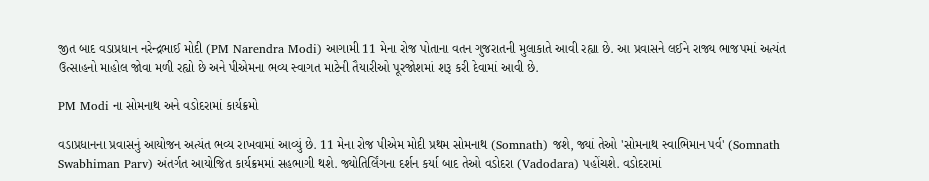જીત બાદ વડાપ્રધાન નરેન્દ્રભાઈ મોદી (PM Narendra Modi) આગામી 11 મેના રોજ પોતાના વતન ગુજરાતની મુલાકાતે આવી રહ્યા છે. આ પ્રવાસને લઈને રાજ્ય ભાજપમાં અત્યંત ઉત્સાહનો માહોલ જોવા મળી રહ્યો છે અને પીએમના ભવ્ય સ્વાગત માટેની તૈયારીઓ પૂરજોશમાં શરૂ કરી દેવામાં આવી છે.

PM Modi ના સોમનાથ અને વડોદરામાં કાર્યક્રમો

વડાપ્રધાનના પ્રવાસનું આયોજન અત્યંત ભવ્ય રાખવામાં આવ્યું છે. 11 મેના રોજ પીએમ મોદી પ્રથમ સોમનાથ (Somnath) જશે, જ્યાં તેઓ 'સોમનાથ સ્વાભિમાન પર્વ' (Somnath Swabhiman Parv) અંતર્ગત આયોજિત કાર્યક્રમમાં સહભાગી થશે. જ્યોતિર્લિંગના દર્શન કર્યા બાદ તેઓ વડોદરા (Vadodara) પહોંચશે. વડોદરામાં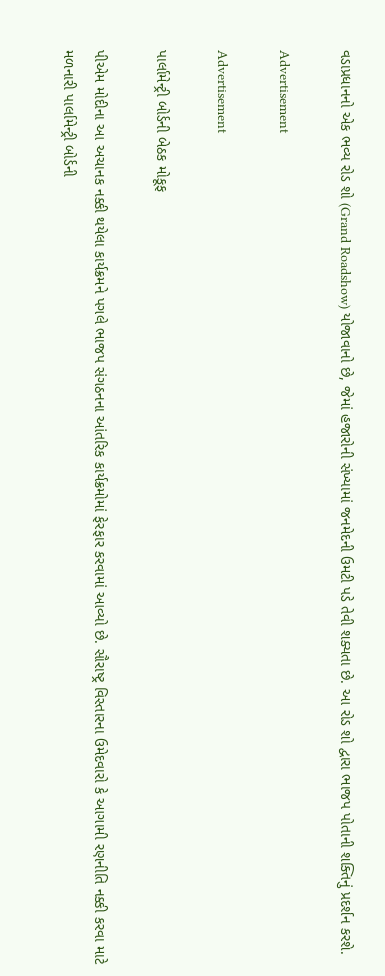વડાપ્રધાનનો એક ભવ્ય રોડ શો (Grand Roadshow) યોજાવાનો છે, જેમાં હજારોની સંખ્યામાં જનમેદની ઉમટી પડે તેવી શક્યતા છે. આ રોડ શો દ્વારા ભાજપ પોતાની શક્તિનું પ્રદર્શન કરશે.

Advertisement

Advertisement

પાર્લામેન્ટ્રી બોર્ડની બેઠક મોકૂફ

પીએમ મોદીના આ અચાનક નક્કી થયેલા કાર્યક્રમને પગલે ભાજપ સંગઠનના આંતરિક કાર્યક્રમોમાં ફેરફાર કરવામાં આવ્યો છે. સૌરાષ્ટ્ર વિસ્તારના ઉમેદવારો કે આગામી રણનીતિ નક્કી કરવા માટે મળનારી પાર્લામેન્ટ્રી બોર્ડની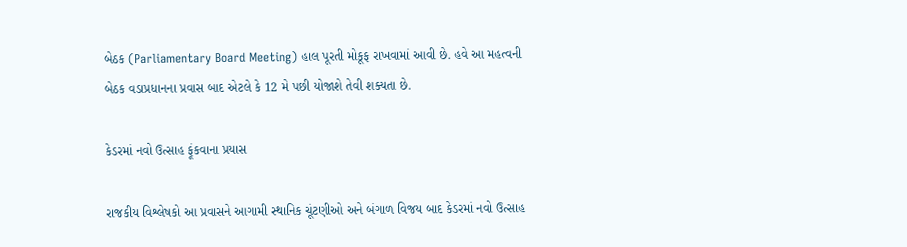બેઠક (Parliamentary Board Meeting) હાલ પૂરતી મોકૂફ રાખવામાં આવી છે. હવે આ મહત્વની બેઠક વડાપ્રધાનના પ્રવાસ બાદ એટલે કે 12 મે પછી યોજાશે તેવી શક્યતા છે.

કેડરમાં નવો ઉત્સાહ ફૂંકવાના પ્રયાસ

રાજકીય વિશ્લેષકો આ પ્રવાસને આગામી સ્થાનિક ચૂંટણીઓ અને બંગાળ વિજય બાદ કેડરમાં નવો ઉત્સાહ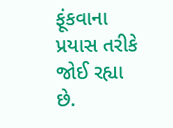ફૂંકવાના પ્રયાસ તરીકે જોઈ રહ્યા છે.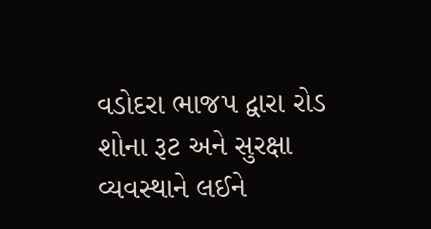વડોદરા ભાજપ દ્વારા રોડ શોના રૂટ અને સુરક્ષા વ્યવસ્થાને લઈને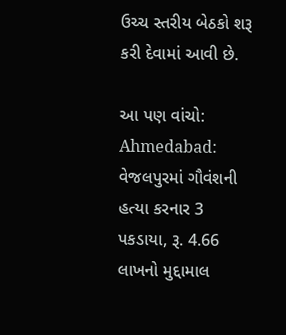ઉચ્ચ સ્તરીય બેઠકો શરૂ કરી દેવામાં આવી છે.

આ પણ વાંચો: Ahmedabad: વેજલપુરમાં ગૌવંશની હત્યા કરનાર 3 પકડાયા, રૂ. 4.66 લાખનો મુદ્દામાલ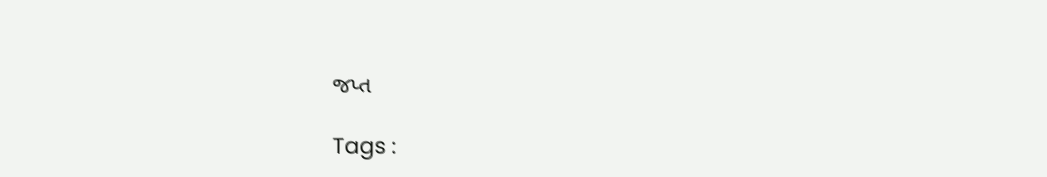જપ્ત

Tags :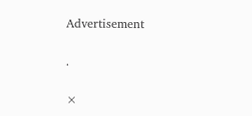Advertisement

.

×